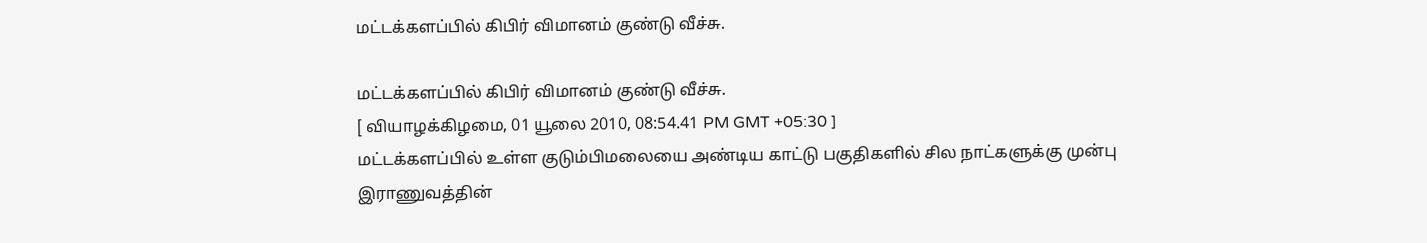மட்டக்களப்பில் கிபிர் விமானம் குண்டு வீச்சு.

மட்டக்களப்பில் கிபிர் விமானம் குண்டு வீச்சு.
[ வியாழக்கிழமை, 01 யூலை 2010, 08:54.41 PM GMT +05:30 ]
மட்டக்களப்பில் உள்ள குடும்பிமலையை அண்டிய காட்டு பகுதிகளில் சில நாட்களுக்கு முன்பு இராணுவத்தின்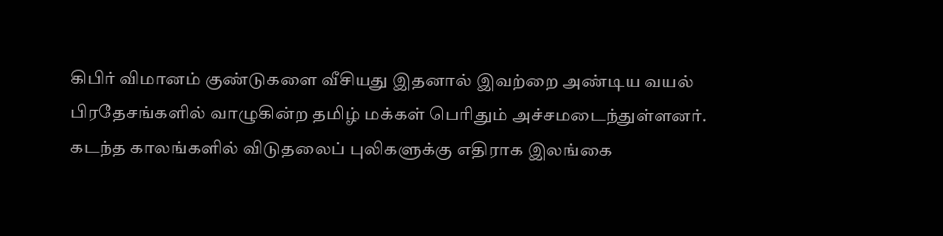கிபிர் விமானம் குண்டுகளை வீசியது இதனால் இவற்றை அண்டிய வயல் பிரதேசங்களில் வாழுகின்ற தமிழ் மக்கள் பெரிதும் அச்சமடைந்துள்ளனர்.
கடந்த காலங்களில் விடுதலைப் புலிகளுக்கு எதிராக இலங்கை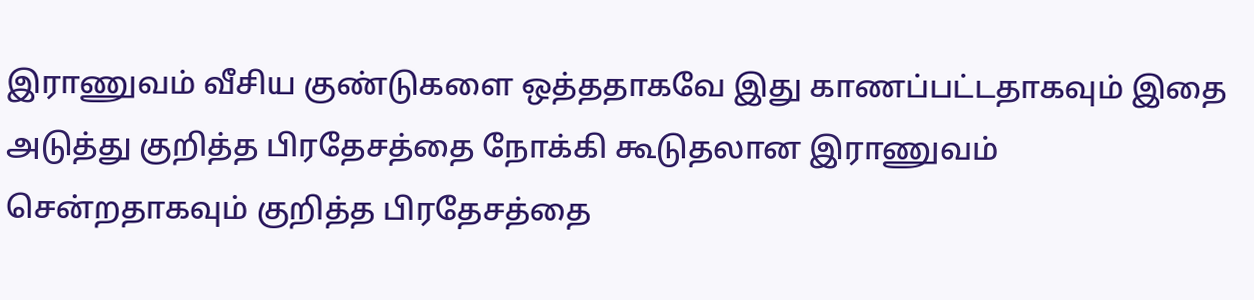இராணுவம் வீசிய குண்டுகளை ஒத்ததாகவே இது காணப்பட்டதாகவும் இதை அடுத்து குறித்த பிரதேசத்தை நோக்கி கூடுதலான இராணுவம் சென்றதாகவும் குறித்த பிரதேசத்தை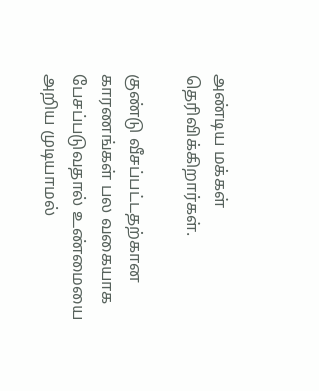அண்டிய மக்கள் தெரிவிக்கிறார்கள்.

குண்டு வீசப்பட்டதற்கான காரணங்கள் பல வகையாக பேசப்படுவதால் உண்மையை அறிய முடியாமல்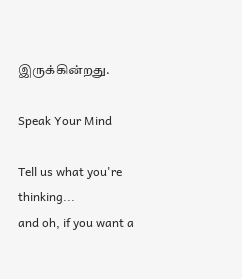இருக்கின்றது.

Speak Your Mind

Tell us what you're thinking...
and oh, if you want a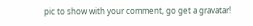pic to show with your comment, go get a gravatar!